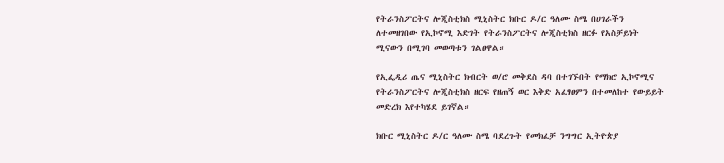የትራንስፖርትና ሎጂስቲክስ ሚኒስትር ክቡር ዶ/ር ዓለሙ ስሜ በሀገራችን ለተመዘገበው የኢኮኖሚ እድገት የትራንስፖርትና ሎጂስቲክስ ዘርፉ የአስቻይነት ሚናውን በሚገባ መወጣቱን ገልፀዋል።

የኢፌዲሪ ጤና ሚኒስትር ክብርት ወ/ሮ መቅደስ ዳባ በተገኙበት የማክሮ ኢኮኖሚና የትራንስፖርትና ሎጂስቲክስ ዘርፍ የዘጠኝ ወር እቅድ አፈፃፀምን በተመለከተ የውይይት መድረክ እየተካሄደ ይገኛል።

ክቡር ሚኒስትር ዶ/ር ዓለሙ ስሜ ባደረጉት የመክፈቻ ንግግር ኢትዮጵያ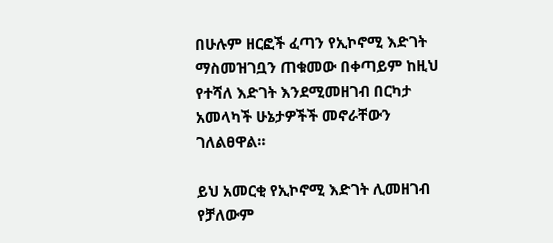በሁሉም ዘርፎች ፈጣን የኢኮኖሚ እድገት ማስመዝገቧን ጠቁመው በቀጣይም ከዚህ የተሻለ እድገት እንደሚመዘገብ በርካታ አመላካች ሁኔታዎችች መኖራቸውን ገለልፀዋል።

ይህ አመርቂ የኢኮኖሚ እድገት ሊመዘገብ የቻለውም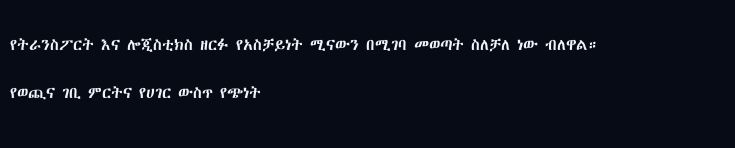የትራንስፖርት እና ሎጂስቲክስ ዘርፉ የአስቻይነት ሚናውን በሚገባ መወጣት ስለቻለ ነው ብለዋል።

የወጪና ገቢ ምርትና የሀገር ውስጥ የጭነት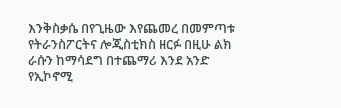እንቅስቃሴ በየጊዜው እየጨመረ በመምጣቱ የትራንስፖርትና ሎጂስቲክስ ዘርፉ በዚሁ ልክ ራሱን ከማሳደግ በተጨማሪ እንደ አንድ የኢኮኖሚ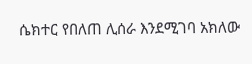ሴክተር የበለጠ ሊሰራ እንደሚገባ አክለው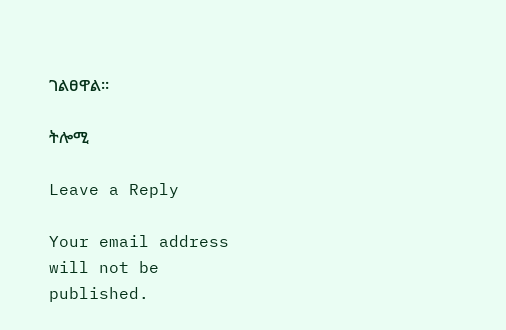ገልፀዋል።

ትሎሚ

Leave a Reply

Your email address will not be published.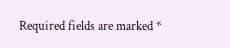Required fields are marked *